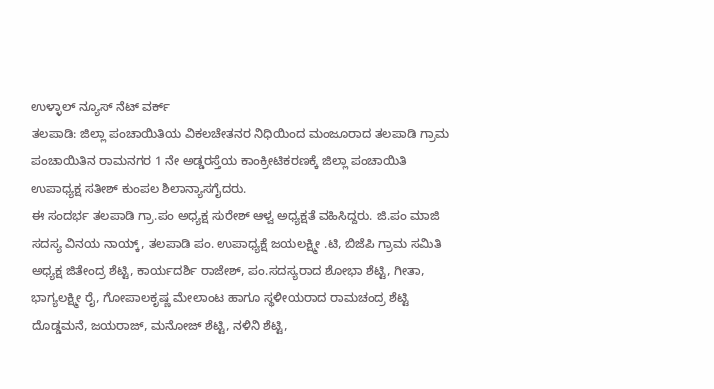ಉಳ್ಳಾಲ್ ನ್ಯೂಸ್ ನೆಟ್ ವರ್ಕ್
ತಲಪಾಡಿ: ಜಿಲ್ಲಾ ಪಂಚಾಯಿತಿಯ ವಿಕಲಚೇತನರ ನಿಧಿಯಿಂದ ಮಂಜೂರಾದ ತಲಪಾಡಿ ಗ್ರಾಮ ಪಂಚಾಯಿತಿನ ರಾಮನಗರ 1 ನೇ ಅಡ್ಡರಸ್ತೆಯ ಕಾಂಕ್ರೀಟಿಕರಣಕ್ಕೆ ಜಿಲ್ಲಾ ಪಂಚಾಯಿತಿ ಉಪಾಧ್ಯಕ್ಷ ಸತೀಶ್ ಕುಂಪಲ ಶಿಲಾನ್ಯಾಸಗೈದರು.
ಈ ಸಂದರ್ಭ ತಲಪಾಡಿ ಗ್ರಾ.ಪಂ ಅಧ್ಯಕ್ಷ ಸುರೇಶ್ ಆಳ್ವ ಅಧ್ಯಕ್ಷತೆ ವಹಿಸಿದ್ದರು. ಜಿ.ಪಂ ಮಾಜಿ ಸದಸ್ಯ ವಿನಯ ನಾಯ್ಕ್, ತಲಪಾಡಿ ಪಂ. ಉಪಾಧ್ಯಕ್ಷೆ ಜಯಲಕ್ಷ್ಮೀ .ಟಿ, ಬಿಜೆಪಿ ಗ್ರಾಮ ಸಮಿತಿ ಅಧ್ಯಕ್ಷ ಜಿತೇಂದ್ರ ಶೆಟ್ಟಿ, ಕಾರ್ಯದರ್ಶಿ ರಾಜೇಶ್, ಪಂ.ಸದಸ್ಯರಾದ ಶೋಭಾ ಶೆಟ್ಟಿ, ಗೀತಾ, ಭಾಗ್ಯಲಕ್ಷ್ಮೀ ರೈ, ಗೋಪಾಲಕೃಷ್ಣ ಮೇಲಾಂಟ ಹಾಗೂ ಸ್ಥಳೀಯರಾದ ರಾಮಚಂದ್ರ ಶೆಟ್ಟಿ ದೊಡ್ಡಮನೆ, ಜಯರಾಜ್, ಮನೋಜ್ ಶೆಟ್ಟಿ, ನಳಿನಿ ಶೆಟ್ಟಿ,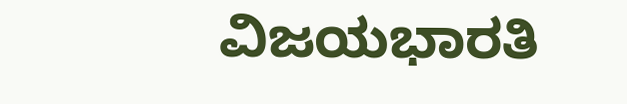ವಿಜಯಭಾರತಿ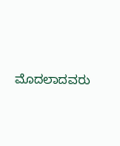ಮೊದಲಾದವರು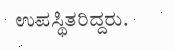ಉಪಸ್ಥಿತರಿದ್ದರು.